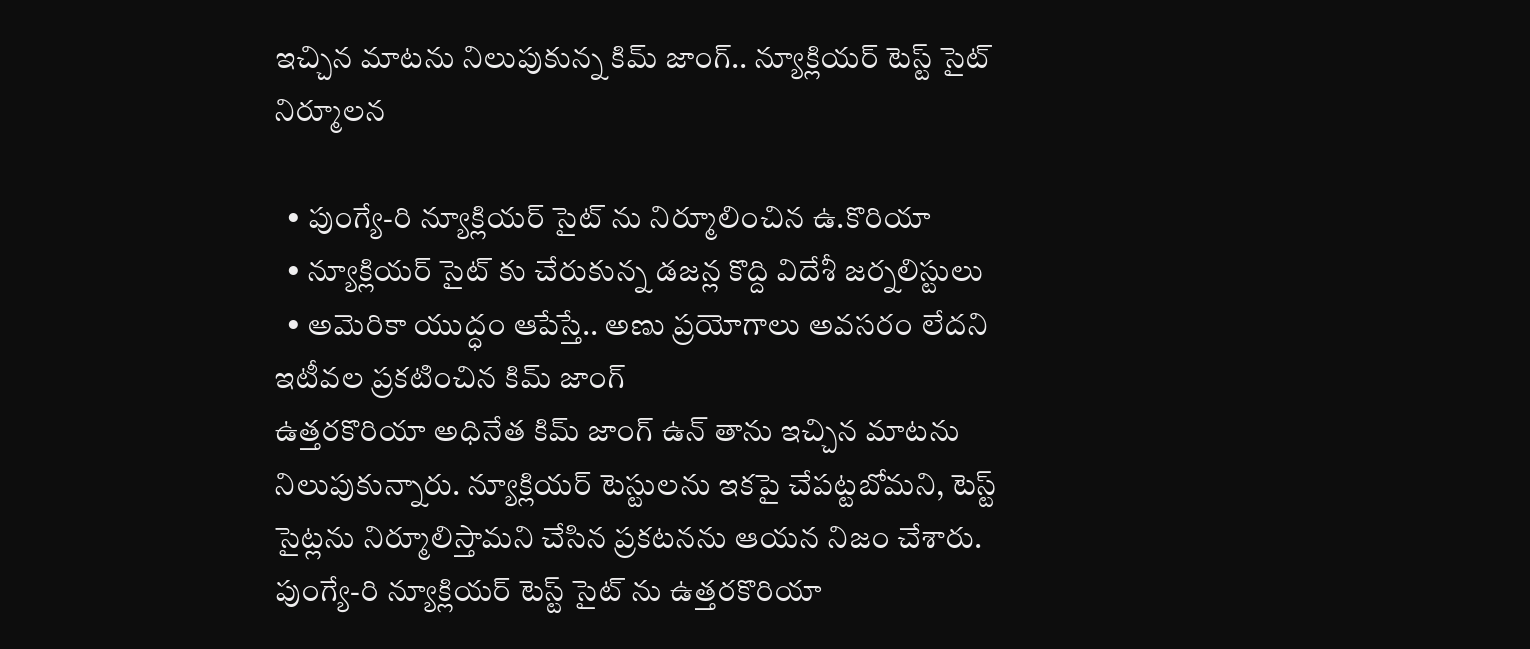ఇచ్చిన మాటను నిలుపుకున్న కిమ్ జాంగ్.. న్యూక్లియర్ టెస్ట్ సైట్ నిర్మూలన

  • పుంగ్యే-రి న్యూక్లియర్ సైట్ ను నిర్మూలించిన ఉ.కొరియా
  • న్యూక్లియర్ సైట్ కు చేరుకున్న డజన్ల కొద్ది విదేశీ జర్నలిస్టులు
  • అమెరికా యుద్ధం ఆపేస్తే.. అణు ప్రయోగాలు అవసరం లేదని ఇటీవల ప్రకటించిన కిమ్ జాంగ్
ఉత్తరకొరియా అధినేత కిమ్ జాంగ్ ఉన్ తాను ఇచ్చిన మాటను నిలుపుకున్నారు. న్యూక్లియర్ టెస్టులను ఇకపై చేపట్టబోమని, టెస్ట్ సైట్లను నిర్మూలిస్తామని చేసిన ప్రకటనను ఆయన నిజం చేశారు. పుంగ్యే-రి న్యూక్లియర్ టెస్ట్ సైట్ ను ఉత్తరకొరియా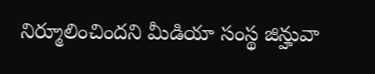నిర్మూలించిందని మీడియా సంస్థ జిన్హువా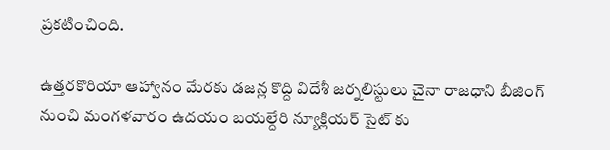ప్రకటించింది.

ఉత్తరకొరియా ఆహ్వానం మేరకు డజన్ల కొద్ది విదేశీ జర్నలిస్టులు చైనా రాజధాని బీజింగ్ నుంచి మంగళవారం ఉదయం బయల్దేరి న్యూక్లియర్ సైట్ కు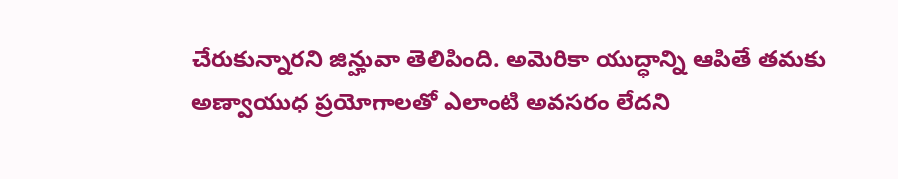చేరుకున్నారని జిన్హువా తెలిపింది. అమెరికా యుద్ధాన్ని ఆపితే తమకు అణ్వాయుధ ప్రయోగాలతో ఎలాంటి అవసరం లేదని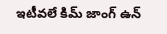ఇటీవలే కిమ్ జాంగ్ ఉన్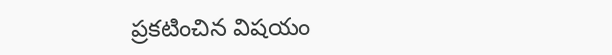ప్రకటించిన విషయం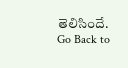తెలిసిందే.
Go Back to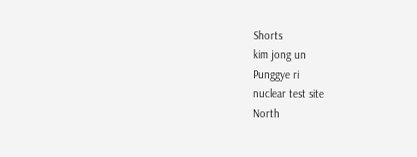Shorts
kim jong un
Punggye ri
nuclear test site
North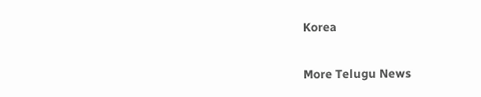Korea

More Telugu News